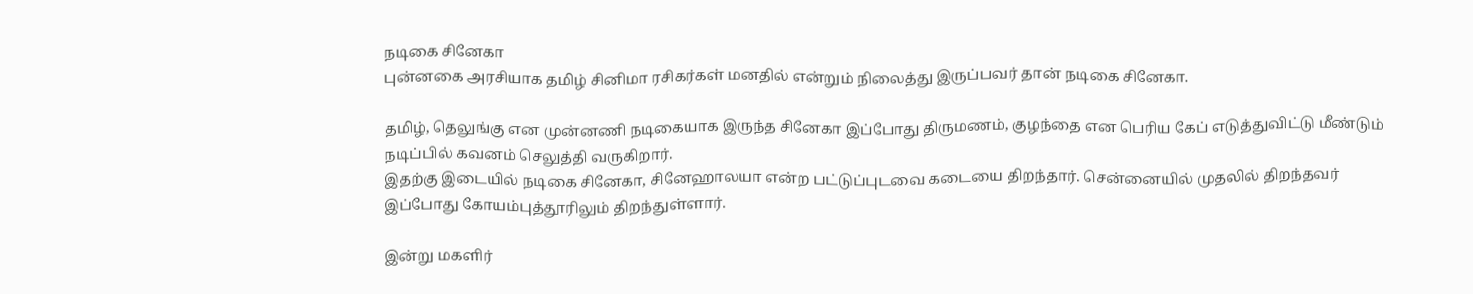நடிகை சினேகா
புன்னகை அரசியாக தமிழ் சினிமா ரசிகர்கள் மனதில் என்றும் நிலைத்து இருப்பவர் தான் நடிகை சினேகா.

தமிழ், தெலுங்கு என முன்னணி நடிகையாக இருந்த சினேகா இப்போது திருமணம், குழந்தை என பெரிய கேப் எடுத்துவிட்டு மீண்டும் நடிப்பில் கவனம் செலுத்தி வருகிறார்.
இதற்கு இடையில் நடிகை சினேகா, சினேஹாலயா என்ற பட்டுப்புடவை கடையை திறந்தார். சென்னையில் முதலில் திறந்தவர் இப்போது கோயம்புத்தூரிலும் திறந்துள்ளார்.

இன்று மகளிர்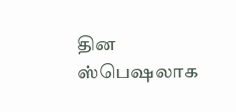தின ஸ்பெஷலாக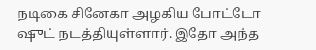நடிகை சினேகா அழகிய போட்டோ ஷுட் நடத்தியுள்ளார். இதோ அந்த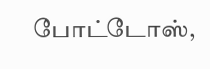போட்டோஸ்,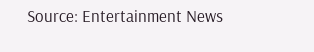Source: Entertainment News